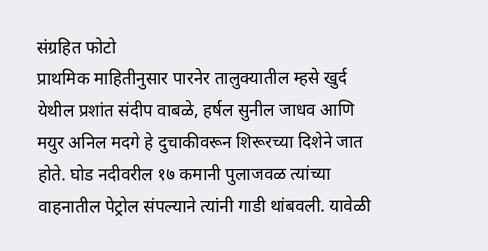संग्रहित फोटो
प्राथमिक माहितीनुसार पारनेर तालुक्यातील म्हसे खुर्द येथील प्रशांत संदीप वाबळे, हर्षल सुनील जाधव आणि मयुर अनिल मदगे हे दुचाकीवरून शिरूरच्या दिशेने जात होते. घोड नदीवरील १७ कमानी पुलाजवळ त्यांच्या वाहनातील पेट्रोल संपल्याने त्यांनी गाडी थांबवली. यावेळी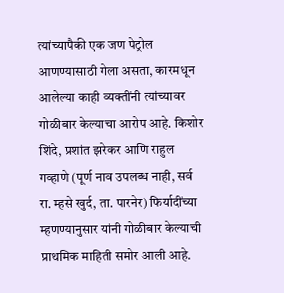त्यांच्यापैकी एक जण पेट्रोल आणण्यासाठी गेला असता, कारमधून आलेल्या काही व्यक्तींनी त्यांच्यावर गोळीबार केल्याचा आरोप आहे. किशोर शिंदे, प्रशांत झरेकर आणि राहुल गव्हाणे (पूर्ण नाव उपलब्ध नाही, सर्व रा. म्हसे खुर्द, ता. पारनेर) फिर्यादींच्या म्हणण्यानुसार यांनी गोळीबार केल्याची प्राथमिक माहिती समोर आली आहे.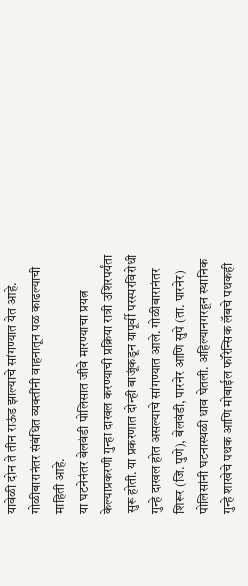यावेळी दोन ते तीन राऊंड झाल्याचे सांगण्यात येत आहे. गोळीबारानंतर संबंधित व्यक्तींनी वाहनातून पळ काढल्याची माहिती आहे.
या घटनेनंतर बेलवंडी पोलिसात जीवे मारण्याचा प्रयत्न केल्याप्रकरणी गुन्हा दाखल करण्याची प्रक्रिया रात्री उशिरपर्यंता सुरू होती. या प्रकरणात दोन्ही बाजूंकडून यापूर्वी परस्परविरोधी गुन्हे दाखल होत असल्याचे सांगण्यात आले. गोळीबारानंतर शिरूर (जि. पुणे), बेलवंडी, पारनेर आणि सुपे (ता. पारनेर) पोलिसांनी घटनास्थळी धाव घेतली. अहिल्यानगरहून स्थानिक गुन्हे शाखेचे पथक आणि मोबाईल फॉरेन्सिक लॅबचे पथकही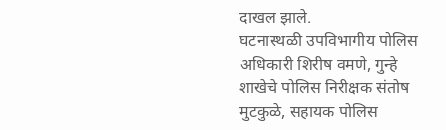दाखल झाले.
घटनास्थळी उपविभागीय पोलिस अधिकारी शिरीष वमणे, गुन्हे शाखेचे पोलिस निरीक्षक संतोष मुटकुळे, सहायक पोलिस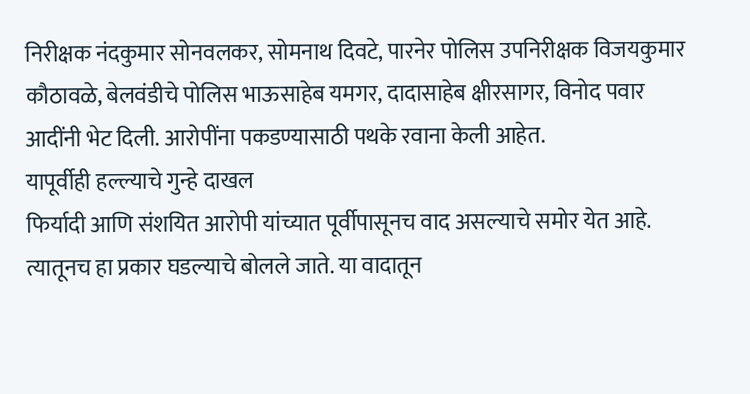निरीक्षक नंदकुमार सोनवलकर, सोमनाथ दिवटे, पारनेर पोलिस उपनिरीक्षक विजयकुमार कौठावळे, बेलवंडीचे पोलिस भाऊसाहेब यमगर, दादासाहेब क्षीरसागर, विनोद पवार आदींनी भेट दिली. आरोपींना पकडण्यासाठी पथके रवाना केली आहेत.
यापूर्वीही हल्ल्याचे गुन्हे दाखल
फिर्यादी आणि संशयित आरोपी यांच्यात पूर्वीपासूनच वाद असल्याचे समोर येत आहे. त्यातूनच हा प्रकार घडल्याचे बोलले जाते. या वादातून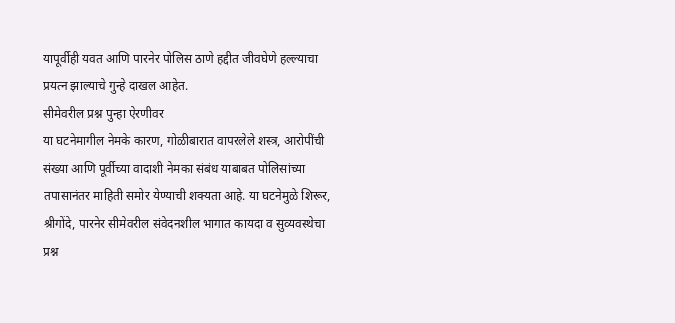यापूर्वीही यवत आणि पारनेर पोलिस ठाणे हद्दीत जीवघेणे हल्ल्याचा प्रयत्न झाल्याचे गुन्हे दाखल आहेत.
सीमेवरील प्रश्न पुन्हा ऐरणीवर
या घटनेमागील नेमके कारण, गोळीबारात वापरलेले शस्त्र, आरोपींची संख्या आणि पूर्वीच्या वादाशी नेमका संबंध याबाबत पोलिसांच्या तपासानंतर माहिती समोर येण्याची शक्यता आहे. या घटनेमुळे शिरूर, श्रीगोंदे, पारनेर सीमेवरील संवेदनशील भागात कायदा व सुव्यवस्थेचा प्रश्न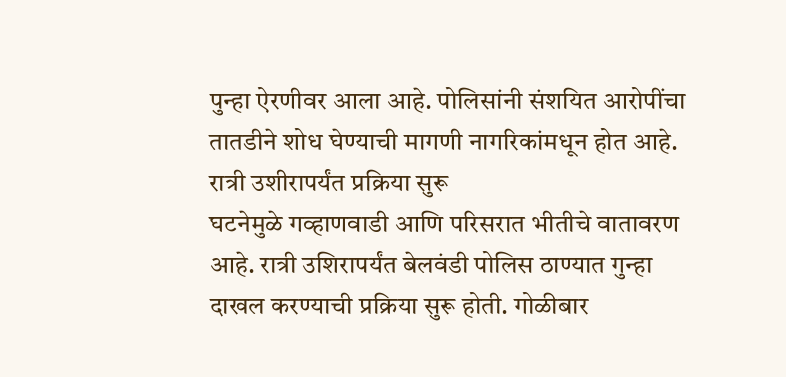पुन्हा ऐरणीवर आला आहे. पोलिसांनी संशयित आरोपींचा तातडीने शोध घेण्याची मागणी नागरिकांमधून होत आहे.
रात्री उशीरापर्यंत प्रक्रिया सुरू
घटनेमुळे गव्हाणवाडी आणि परिसरात भीतीचे वातावरण आहे. रात्री उशिरापर्यंत बेलवंडी पोलिस ठाण्यात गुन्हा दाखल करण्याची प्रक्रिया सुरू होती. गोळीबार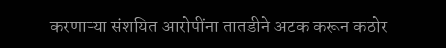करणाऱ्या संशयित आरोपींना तातडीने अटक करून कठोर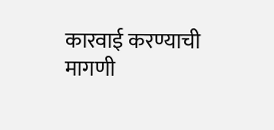कारवाई करण्याची मागणी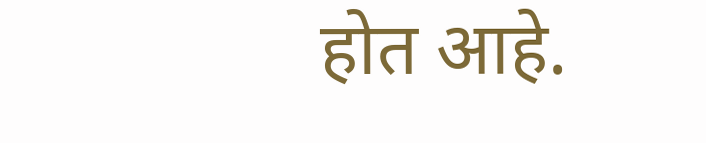होत आहे.